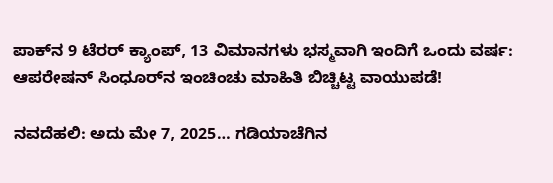ಪಾಕ್‌ನ 9 ಟೆರರ್ ಕ್ಯಾಂಪ್, 13 ವಿಮಾನಗಳು ಭಸ್ಮವಾಗಿ ಇಂದಿಗೆ ಒಂದು ವರ್ಷ: ಆಪರೇಷನ್ ಸಿಂಧೂರ್‌ನ ಇಂಚಿಂಚು ಮಾಹಿತಿ ಬಿಚ್ಚಿಟ್ಟ ವಾಯುಪಡೆ!

ನವದೆಹಲಿ: ಅದು ಮೇ 7, 2025… ಗಡಿಯಾಚೆಗಿನ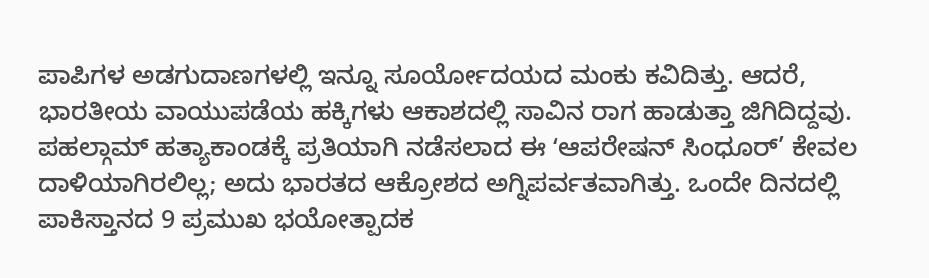ಪಾಪಿಗಳ ಅಡಗುದಾಣಗಳಲ್ಲಿ ಇನ್ನೂ ಸೂರ್ಯೋದಯದ ಮಂಕು ಕವಿದಿತ್ತು. ಆದರೆ, ಭಾರತೀಯ ವಾಯುಪಡೆಯ ಹಕ್ಕಿಗಳು ಆಕಾಶದಲ್ಲಿ ಸಾವಿನ ರಾಗ ಹಾಡುತ್ತಾ ಜಿಗಿದಿದ್ದವು. ಪಹಲ್ಗಾಮ್ ಹತ್ಯಾಕಾಂಡಕ್ಕೆ ಪ್ರತಿಯಾಗಿ ನಡೆಸಲಾದ ಈ ʻಆಪರೇಷನ್ ಸಿಂಧೂರ್’ ಕೇವಲ ದಾಳಿಯಾಗಿರಲಿಲ್ಲ; ಅದು ಭಾರತದ ಆಕ್ರೋಶದ ಅಗ್ನಿಪರ್ವತವಾಗಿತ್ತು. ಒಂದೇ ದಿನದಲ್ಲಿ ಪಾಕಿಸ್ತಾನದ 9 ಪ್ರಮುಖ ಭಯೋತ್ಪಾದಕ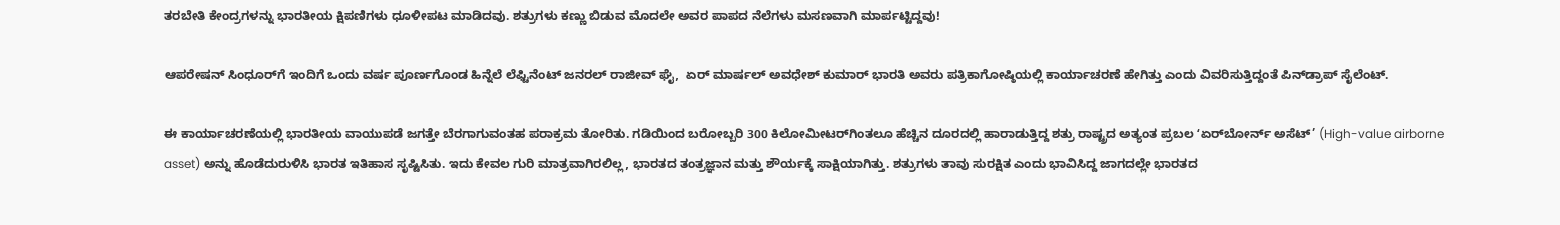ತರಬೇತಿ ಕೇಂದ್ರಗಳನ್ನು ಭಾರತೀಯ ಕ್ಷಿಪಣಿಗಳು ಧೂಳೀಪಟ ಮಾಡಿದವು. ಶತ್ರುಗಳು ಕಣ್ಣು ಬಿಡುವ ಮೊದಲೇ ಅವರ ಪಾಪದ ನೆಲೆಗಳು ಮಸಣವಾಗಿ ಮಾರ್ಪಟ್ಟಿದ್ದವು!

ಆಪರೇಷನ್‌ ಸಿಂಧೂರ್‌ಗೆ ಇಂದಿಗೆ ಒಂದು ವರ್ಷ ಪೂರ್ಣಗೊಂಡ ಹಿನ್ನೆಲೆ ಲೆಫ್ಟಿನೆಂಟ್ ಜನರಲ್ ರಾಜೀವ್ ಘೈ,  ಏರ್ ಮಾರ್ಷಲ್ ಅವಧೇಶ್ ಕುಮಾರ್ ಭಾರತಿ ಅವರು ಪತ್ರಿಕಾಗೋಷ್ಠಿಯಲ್ಲಿ ಕಾರ್ಯಾಚರಣೆ ಹೇಗಿತ್ತು ಎಂದು ವಿವರಿಸುತ್ತಿದ್ದಂತೆ ಪಿನ್‌ಡ್ರಾಪ್‌ ಸೈಲೆಂಟ್.

ಈ ಕಾರ್ಯಾಚರಣೆಯಲ್ಲಿ ಭಾರತೀಯ ವಾಯುಪಡೆ ಜಗತ್ತೇ ಬೆರಗಾಗುವಂತಹ ಪರಾಕ್ರಮ ತೋರಿತು. ಗಡಿಯಿಂದ ಬರೋಬ್ಬರಿ 300 ಕಿಲೋಮೀಟರ್‌ಗಿಂತಲೂ ಹೆಚ್ಚಿನ ದೂರದಲ್ಲಿ ಹಾರಾಡುತ್ತಿದ್ದ ಶತ್ರು ರಾಷ್ಟ್ರದ ಅತ್ಯಂತ ಪ್ರಬಲ ‌ʻಏರ್‌ಬೋರ್ನ್ ಅಸೆಟ್’ (High-value airborne asset) ಅನ್ನು ಹೊಡೆದುರುಳಿಸಿ ಭಾರತ ಇತಿಹಾಸ ಸೃಷ್ಟಿಸಿತು. ಇದು ಕೇವಲ ಗುರಿ ಮಾತ್ರವಾಗಿರಲಿಲ್ಲ, ಭಾರತದ ತಂತ್ರಜ್ಞಾನ ಮತ್ತು ಶೌರ್ಯಕ್ಕೆ ಸಾಕ್ಷಿಯಾಗಿತ್ತು. ಶತ್ರುಗಳು ತಾವು ಸುರಕ್ಷಿತ ಎಂದು ಭಾವಿಸಿದ್ದ ಜಾಗದಲ್ಲೇ ಭಾರತದ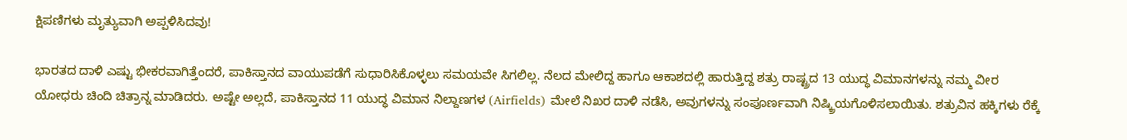ಕ್ಷಿಪಣಿಗಳು ಮೃತ್ಯುವಾಗಿ ಅಪ್ಪಳಿಸಿದವು!

ಭಾರತದ ದಾಳಿ ಎಷ್ಟು ಭೀಕರವಾಗಿತ್ತೆಂದರೆ, ಪಾಕಿಸ್ತಾನದ ವಾಯುಪಡೆಗೆ ಸುಧಾರಿಸಿಕೊಳ್ಳಲು ಸಮಯವೇ ಸಿಗಲಿಲ್ಲ. ನೆಲದ ಮೇಲಿದ್ದ ಹಾಗೂ ಆಕಾಶದಲ್ಲಿ ಹಾರುತ್ತಿದ್ದ ಶತ್ರು ರಾಷ್ಟ್ರದ 13 ಯುದ್ಧ ವಿಮಾನಗಳನ್ನು ನಮ್ಮ ವೀರ ಯೋಧರು ಚಿಂದಿ ಚಿತ್ರಾನ್ನ ಮಾಡಿದರು. ಅಷ್ಟೇ ಅಲ್ಲದೆ, ಪಾಕಿಸ್ತಾನದ 11 ಯುದ್ಧ ವಿಮಾನ ನಿಲ್ದಾಣಗಳ (Airfields) ಮೇಲೆ ನಿಖರ ದಾಳಿ ನಡೆಸಿ, ಅವುಗಳನ್ನು ಸಂಪೂರ್ಣವಾಗಿ ನಿಷ್ಕ್ರಿಯಗೊಳಿಸಲಾಯಿತು. ಶತ್ರುವಿನ ಹಕ್ಕಿಗಳು ರೆಕ್ಕೆ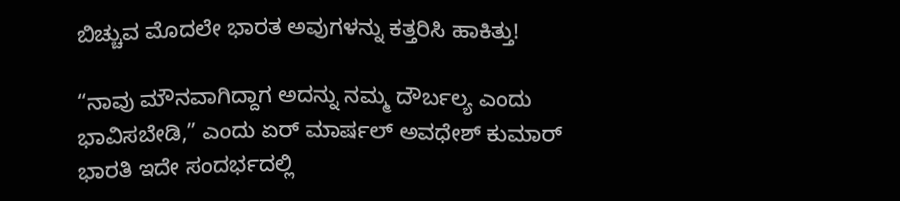ಬಿಚ್ಚುವ ಮೊದಲೇ ಭಾರತ ಅವುಗಳನ್ನು ಕತ್ತರಿಸಿ ಹಾಕಿತ್ತು!

“ನಾವು ಮೌನವಾಗಿದ್ದಾಗ ಅದನ್ನು ನಮ್ಮ ದೌರ್ಬಲ್ಯ ಎಂದು ಭಾವಿಸಬೇಡಿ,” ಎಂದು ಏರ್ ಮಾರ್ಷಲ್ ಅವಧೇಶ್ ಕುಮಾರ್ ಭಾರತಿ ಇದೇ ಸಂದರ್ಭದಲ್ಲಿ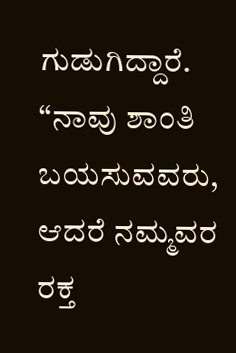ಗುಡುಗಿದ್ದಾರೆ. “ನಾವು ಶಾಂತಿ ಬಯಸುವವರು, ಆದರೆ ನಮ್ಮವರ ರಕ್ತ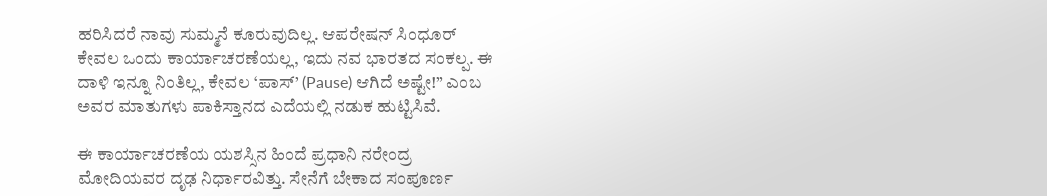ಹರಿಸಿದರೆ ನಾವು ಸುಮ್ಮನೆ ಕೂರುವುದಿಲ್ಲ. ಆಪರೇಷನ್ ಸಿಂಧೂರ್ ಕೇವಲ ಒಂದು ಕಾರ್ಯಾಚರಣೆಯಲ್ಲ, ಇದು ನವ ಭಾರತದ ಸಂಕಲ್ಪ. ಈ ದಾಳಿ ಇನ್ನೂ ನಿಂತಿಲ್ಲ, ಕೇವಲ ‘ಪಾಸ್’ (Pause) ಆಗಿದೆ ಅಷ್ಟೇ!” ಎಂಬ ಅವರ ಮಾತುಗಳು ಪಾಕಿಸ್ತಾನದ ಎದೆಯಲ್ಲಿ ನಡುಕ ಹುಟ್ಟಿಸಿವೆ.

ಈ ಕಾರ್ಯಾಚರಣೆಯ ಯಶಸ್ಸಿನ ಹಿಂದೆ ಪ್ರಧಾನಿ ನರೇಂದ್ರ ಮೋದಿಯವರ ದೃಢ ನಿರ್ಧಾರವಿತ್ತು. ಸೇನೆಗೆ ಬೇಕಾದ ಸಂಪೂರ್ಣ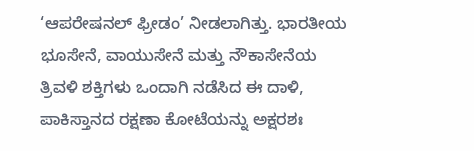‘ಆಪರೇಷನಲ್ ಫ್ರೀಡಂ’ ನೀಡಲಾಗಿತ್ತು. ಭಾರತೀಯ ಭೂಸೇನೆ, ವಾಯುಸೇನೆ ಮತ್ತು ನೌಕಾಸೇನೆಯ ತ್ರಿವಳಿ ಶಕ್ತಿಗಳು ಒಂದಾಗಿ ನಡೆಸಿದ ಈ ದಾಳಿ, ಪಾಕಿಸ್ತಾನದ ರಕ್ಷಣಾ ಕೋಟೆಯನ್ನು ಅಕ್ಷರಶಃ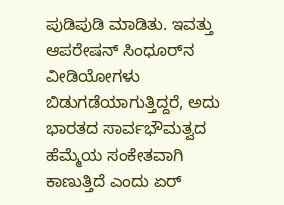ಪುಡಿಪುಡಿ ಮಾಡಿತು. ಇವತ್ತು ಆಪರೇಷನ್ ಸಿಂಧೂರ್‌ನ ವೀಡಿಯೋಗಳು ಬಿಡುಗಡೆಯಾಗುತ್ತಿದ್ದರೆ, ಅದು ಭಾರತದ ಸಾರ್ವಭೌಮತ್ವದ ಹೆಮ್ಮೆಯ ಸಂಕೇತವಾಗಿ ಕಾಣುತ್ತಿದೆ ಎಂದು ಏರ್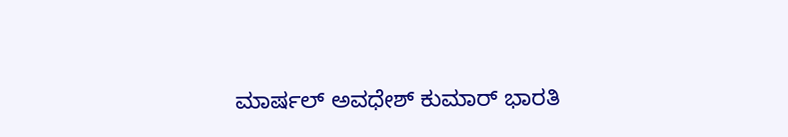ಮಾರ್ಷಲ್ ಅವಧೇಶ್ ಕುಮಾರ್ ಭಾರತಿ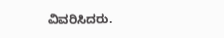ವಿವರಿಸಿದರು.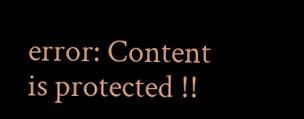error: Content is protected !!